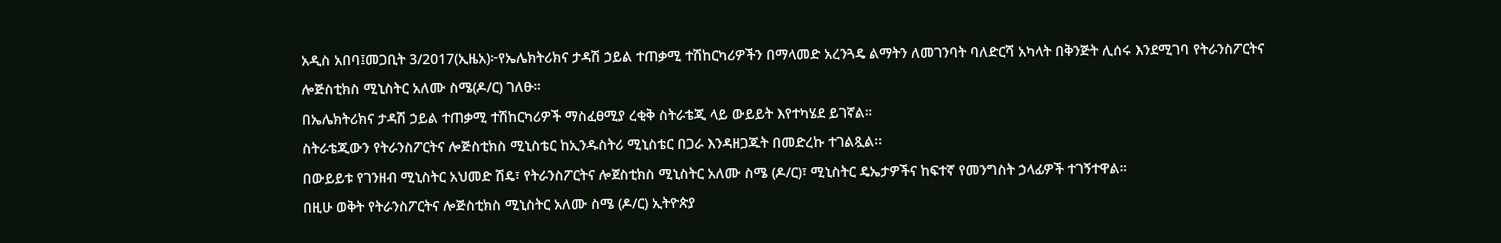አዲስ አበባ፤መጋቢት 3/2017(ኢዜአ)፦የኤሌክትሪክና ታዳሽ ኃይል ተጠቃሚ ተሽከርካሪዎችን በማላመድ አረንጓዴ ልማትን ለመገንባት ባለድርሻ አካላት በቅንጅት ሊሰሩ እንደሚገባ የትራንስፖርትና ሎጅስቲክስ ሚኒስትር አለሙ ስሜ(ዶ/ር) ገለፁ።
በኤሌክትሪክና ታዳሽ ኃይል ተጠቃሚ ተሽከርካሪዎች ማስፈፀሚያ ረቂቅ ስትራቴጂ ላይ ውይይት እየተካሄደ ይገኛል።
ስትራቴጂውን የትራንስፖርትና ሎጅስቲክስ ሚኒስቴር ከኢንዱስትሪ ሚኒስቴር በጋራ እንዳዘጋጁት በመድረኩ ተገልጿል፡፡
በውይይቱ የገንዘብ ሚኒስትር አህመድ ሽዴ፣ የትራንስፖርትና ሎጀስቲክስ ሚኒስትር አለሙ ስሜ (ዶ/ር)፣ ሚኒስትር ዴኤታዎችና ከፍተኛ የመንግስት ኃላፊዎች ተገኝተዋል።
በዚሁ ወቅት የትራንስፖርትና ሎጅስቲክስ ሚኒስትር አለሙ ስሜ (ዶ/ር) ኢትዮጵያ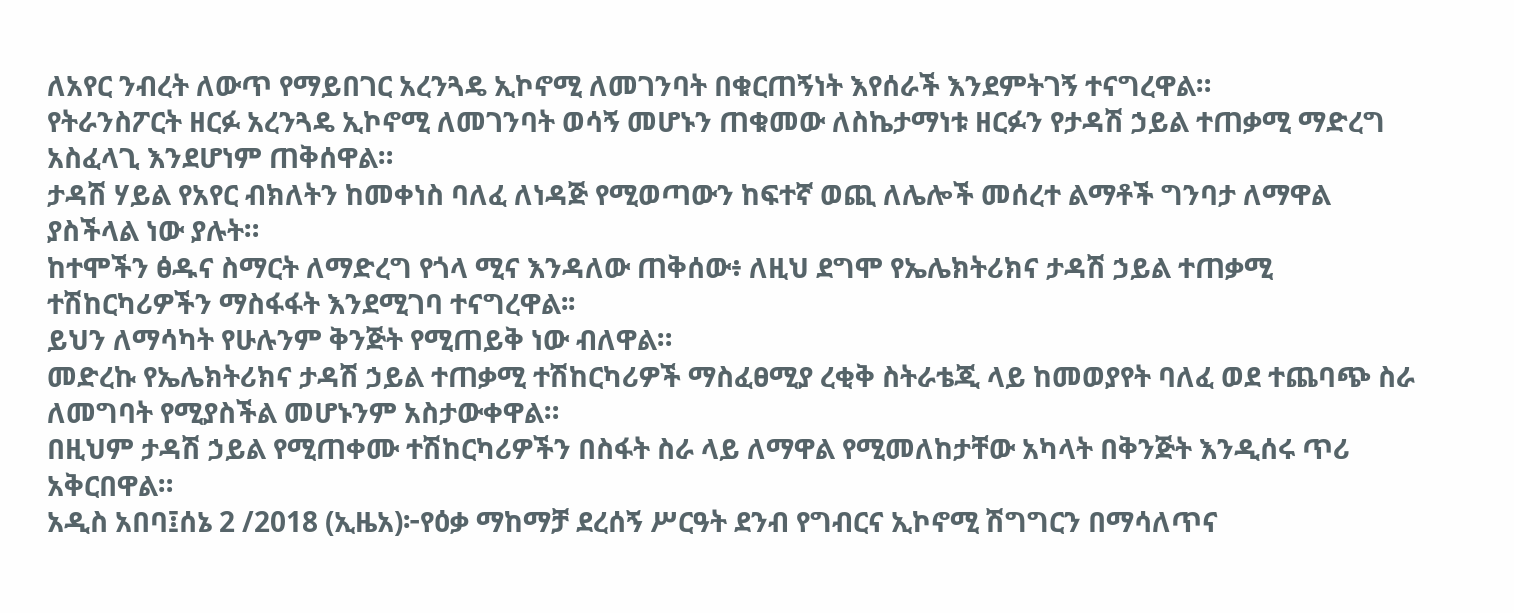ለአየር ንብረት ለውጥ የማይበገር አረንጓዴ ኢኮኖሚ ለመገንባት በቁርጠኝነት እየሰራች እንደምትገኝ ተናግረዋል።
የትራንስፖርት ዘርፉ አረንጓዴ ኢኮኖሚ ለመገንባት ወሳኝ መሆኑን ጠቁመው ለስኬታማነቱ ዘርፉን የታዳሽ ኃይል ተጠቃሚ ማድረግ አስፈላጊ እንደሆነም ጠቅሰዋል።
ታዳሽ ሃይል የአየር ብክለትን ከመቀነስ ባለፈ ለነዳጅ የሚወጣውን ከፍተኛ ወጪ ለሌሎች መሰረተ ልማቶች ግንባታ ለማዋል ያስችላል ነው ያሉት።
ከተሞችን ፅዱና ስማርት ለማድረግ የጎላ ሚና እንዳለው ጠቅሰው፥ ለዚህ ደግሞ የኤሌክትሪክና ታዳሽ ኃይል ተጠቃሚ ተሽከርካሪዎችን ማስፋፋት እንደሚገባ ተናግረዋል፡፡
ይህን ለማሳካት የሁሉንም ቅንጅት የሚጠይቅ ነው ብለዋል።
መድረኩ የኤሌክትሪክና ታዳሽ ኃይል ተጠቃሚ ተሽከርካሪዎች ማስፈፀሚያ ረቂቅ ስትራቴጂ ላይ ከመወያየት ባለፈ ወደ ተጨባጭ ስራ ለመግባት የሚያስችል መሆኑንም አስታውቀዋል።
በዚህም ታዳሽ ኃይል የሚጠቀሙ ተሽከርካሪዎችን በስፋት ስራ ላይ ለማዋል የሚመለከታቸው አካላት በቅንጅት እንዲሰሩ ጥሪ አቅርበዋል።
አዲስ አበባ፤ሰኔ 2 /2018 (ኢዜአ)፦የዕቃ ማከማቻ ደረሰኝ ሥርዓት ደንብ የግብርና ኢኮኖሚ ሽግግርን በማሳለጥና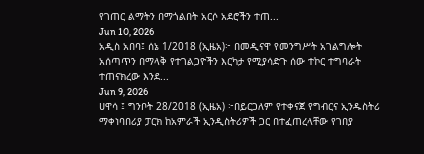የገጠር ልማትን በማጎልበት አርሶ አደሮችን ተጠ...
Jun 10, 2026
አዲስ አበባ፤ ሰኔ 1/2018 (ኢዜአ)፦ በመዲናዋ የመንግሥት አገልግሎት አሰጣጥን በማላቅ የተገልጋዮችን እርካታ የሚያሳድጉ ሰው ተኮር ተግባራት ተጠናክረው እንደ...
Jun 9, 2026
ሀዋሳ ፤ ግንቦት 28/2018 (ኢዜአ) ፦በይርጋለም የተቀናጀ የግብርና ኢንዱስትሪ ማቀነባበሪያ ፓርክ ከአምራች ኢንዲስትሪዎች ጋር በተፈጠረላቸው የገበያ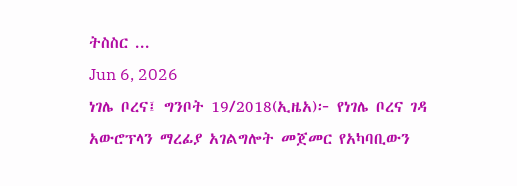ትስስር ...
Jun 6, 2026
ነገሌ ቦረና፤ ግንቦት 19/2018(ኢዜአ)፦ የነገሌ ቦረና ገዳ አውሮፕላን ማረፊያ አገልግሎት መጀመር የአካባቢውን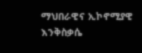ማህበራዊና ኢኮኖሚያዊ እንቅስቃሴ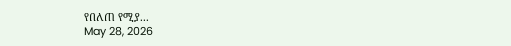የበለጠ የሚያ...
May 28, 2026